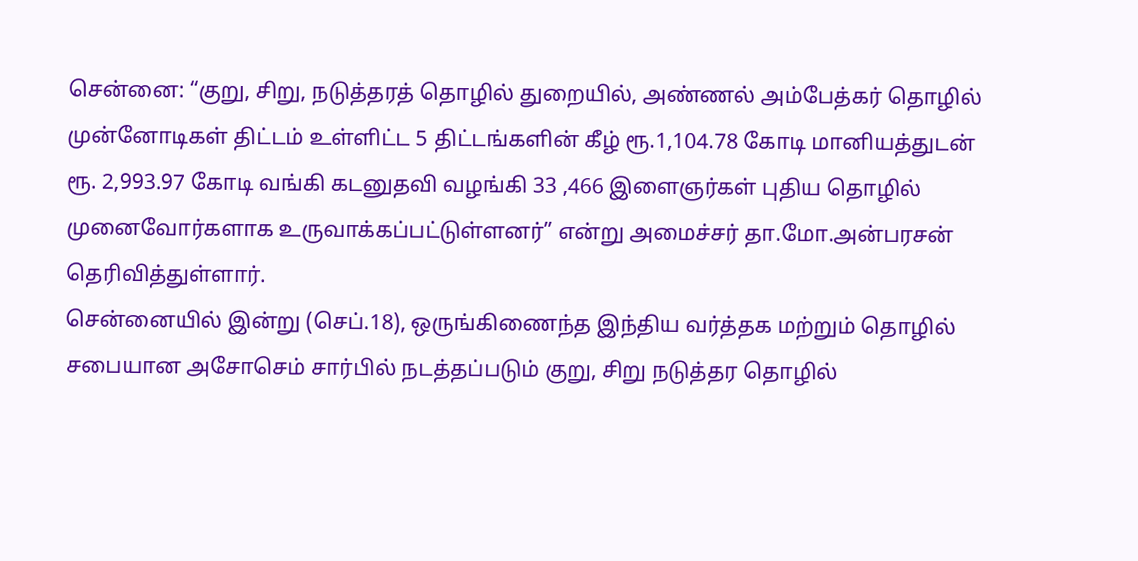சென்னை: “குறு, சிறு, நடுத்தரத் தொழில் துறையில், அண்ணல் அம்பேத்கர் தொழில் முன்னோடிகள் திட்டம் உள்ளிட்ட 5 திட்டங்களின் கீழ் ரூ.1,104.78 கோடி மானியத்துடன் ரூ. 2,993.97 கோடி வங்கி கடனுதவி வழங்கி 33 ,466 இளைஞர்கள் புதிய தொழில் முனைவோர்களாக உருவாக்கப்பட்டுள்ளனர்” என்று அமைச்சர் தா.மோ.அன்பரசன் தெரிவித்துள்ளார்.
சென்னையில் இன்று (செப்.18), ஒருங்கிணைந்த இந்திய வர்த்தக மற்றும் தொழில் சபையான அசோசெம் சார்பில் நடத்தப்படும் குறு, சிறு நடுத்தர தொழில்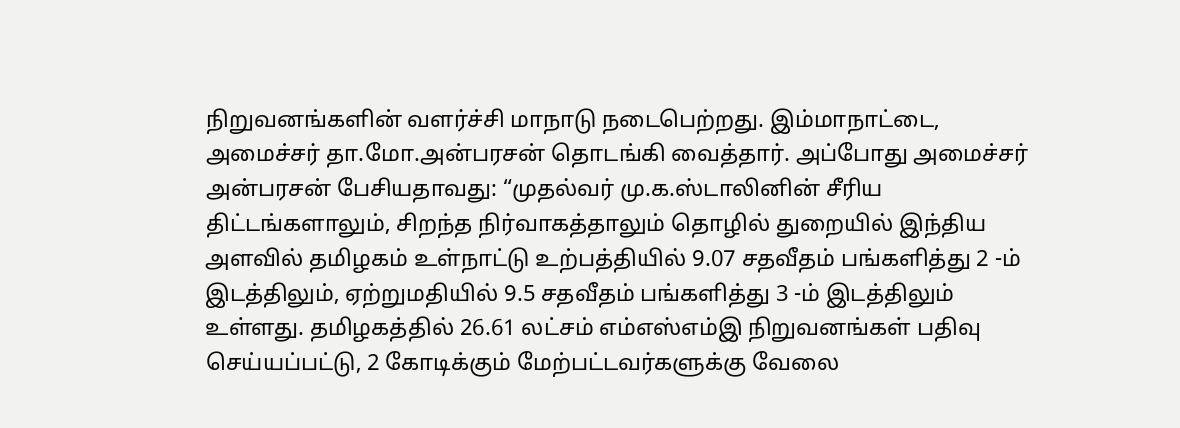நிறுவனங்களின் வளர்ச்சி மாநாடு நடைபெற்றது. இம்மாநாட்டை, அமைச்சர் தா.மோ.அன்பரசன் தொடங்கி வைத்தார். அப்போது அமைச்சர் அன்பரசன் பேசியதாவது: “முதல்வர் மு.க.ஸ்டாலினின் சீரிய திட்டங்களாலும், சிறந்த நிர்வாகத்தாலும் தொழில் துறையில் இந்திய அளவில் தமிழகம் உள்நாட்டு உற்பத்தியில் 9.07 சதவீதம் பங்களித்து 2 -ம் இடத்திலும், ஏற்றுமதியில் 9.5 சதவீதம் பங்களித்து 3 -ம் இடத்திலும் உள்ளது. தமிழகத்தில் 26.61 லட்சம் எம்எஸ்எம்இ நிறுவனங்கள் பதிவு செய்யப்பட்டு, 2 கோடிக்கும் மேற்பட்டவர்களுக்கு வேலை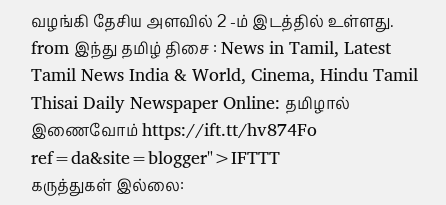வழங்கி தேசிய அளவில் 2 -ம் இடத்தில் உள்ளது.
from இந்து தமிழ் திசை : News in Tamil, Latest Tamil News India & World, Cinema, Hindu Tamil Thisai Daily Newspaper Online: தமிழால் இணைவோம் https://ift.tt/hv874Fo
ref=da&site=blogger">IFTTT
கருத்துகள் இல்லை: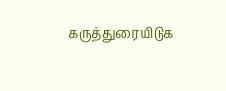கருத்துரையிடுக